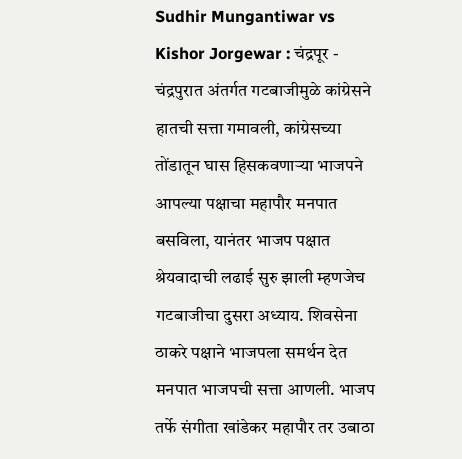Sudhir Mungantiwar vs Kishor Jorgewar : चंद्रपूर - चंद्रपुरात अंतर्गत गटबाजीमुळे कांग्रेसने हातची सत्ता गमावली, कांग्रेसच्या तोंडातून घास हिसकवणाऱ्या भाजपने आपल्या पक्षाचा महापौर मनपात बसविला, यानंतर भाजप पक्षात श्रेयवादाची लढाई सुरु झाली म्हणजेच गटबाजीचा दुसरा अध्याय. शिवसेना ठाकरे पक्षाने भाजपला समर्थन देत मनपात भाजपची सत्ता आणली. भाजप तर्फे संगीता खांडेकर महापौर तर उबाठा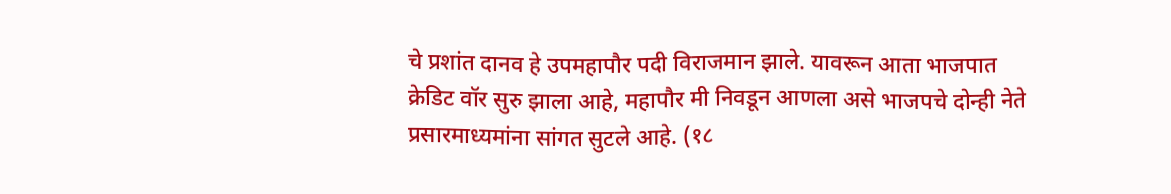चे प्रशांत दानव हे उपमहापौर पदी विराजमान झाले. यावरून आता भाजपात क्रेडिट वॉर सुरु झाला आहे, महापौर मी निवडून आणला असे भाजपचे दोन्ही नेते प्रसारमाध्यमांना सांगत सुटले आहे. (१८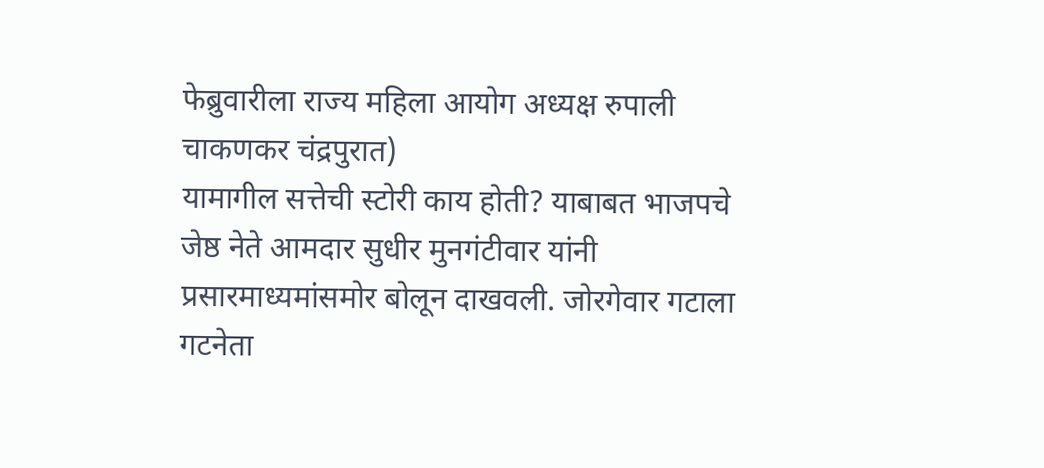फेब्रुवारीला राज्य महिला आयोग अध्यक्ष रुपाली चाकणकर चंद्रपुरात)
यामागील सत्तेची स्टोरी काय होती? याबाबत भाजपचे जेष्ठ नेते आमदार सुधीर मुनगंटीवार यांनी प्रसारमाध्यमांसमोर बोलून दाखवली. जोरगेवार गटाला गटनेता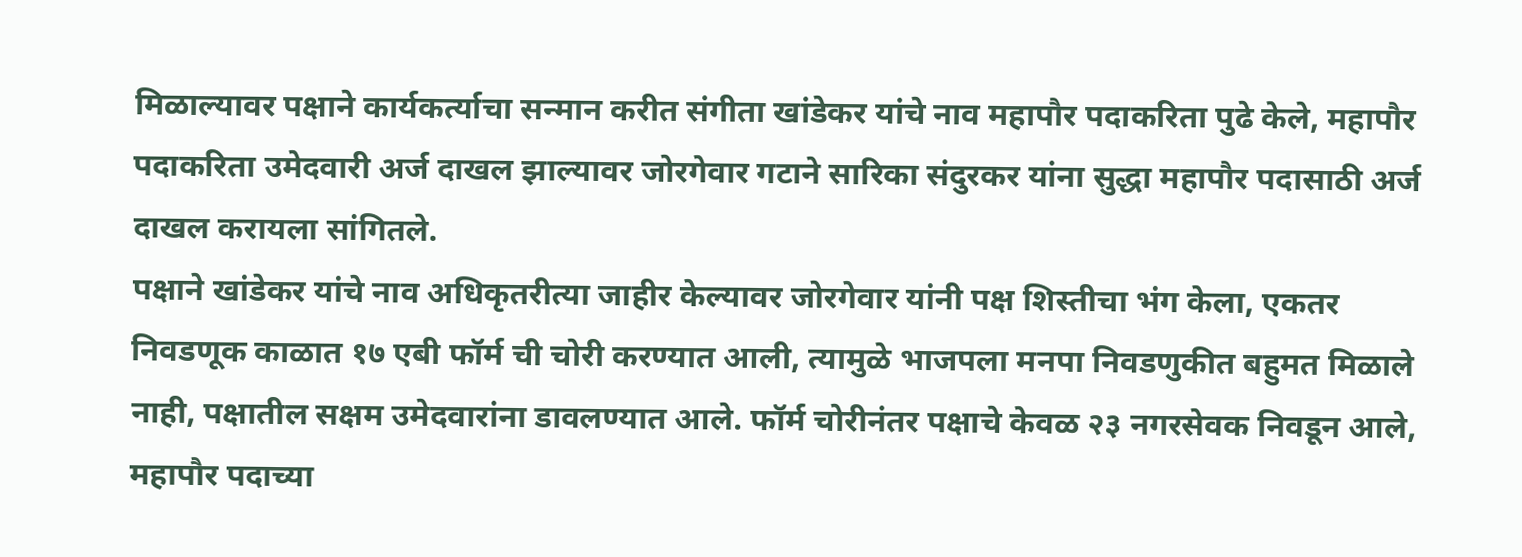मिळाल्यावर पक्षाने कार्यकर्त्याचा सन्मान करीत संगीता खांडेकर यांचे नाव महापौर पदाकरिता पुढे केले, महापौर पदाकरिता उमेदवारी अर्ज दाखल झाल्यावर जोरगेवार गटाने सारिका संदुरकर यांना सुद्धा महापौर पदासाठी अर्ज दाखल करायला सांगितले.
पक्षाने खांडेकर यांचे नाव अधिकृतरीत्या जाहीर केल्यावर जोरगेवार यांनी पक्ष शिस्तीचा भंग केला, एकतर निवडणूक काळात १७ एबी फॉर्म ची चोरी करण्यात आली, त्यामुळे भाजपला मनपा निवडणुकीत बहुमत मिळाले नाही, पक्षातील सक्षम उमेदवारांना डावलण्यात आले. फॉर्म चोरीनंतर पक्षाचे केवळ २३ नगरसेवक निवडून आले, महापौर पदाच्या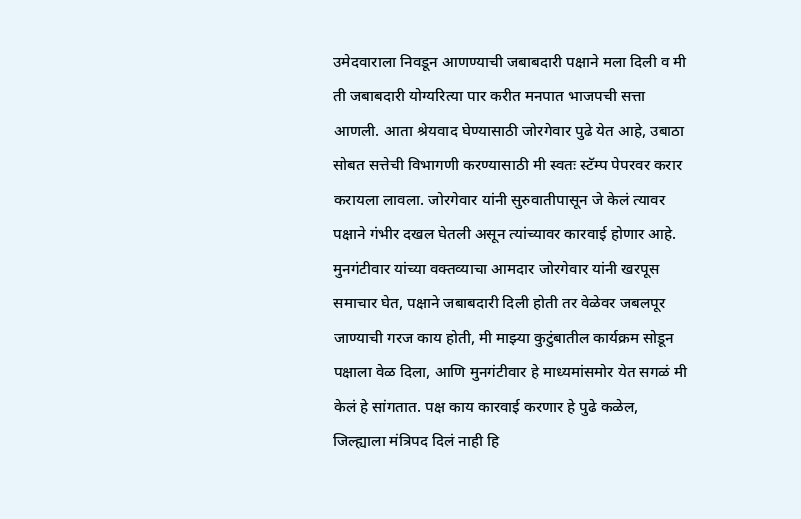उमेदवाराला निवडून आणण्याची जबाबदारी पक्षाने मला दिली व मी ती जबाबदारी योग्यरित्या पार करीत मनपात भाजपची सत्ता आणली. आता श्रेयवाद घेण्यासाठी जोरगेवार पुढे येत आहे, उबाठा सोबत सत्तेची विभागणी करण्यासाठी मी स्वतः स्टॅम्प पेपरवर करार करायला लावला. जोरगेवार यांनी सुरुवातीपासून जे केलं त्यावर पक्षाने गंभीर दखल घेतली असून त्यांच्यावर कारवाई होणार आहे.
मुनगंटीवार यांच्या वक्तव्याचा आमदार जोरगेवार यांनी खरपूस समाचार घेत, पक्षाने जबाबदारी दिली होती तर वेळेवर जबलपूर जाण्याची गरज काय होती, मी माझ्या कुटुंबातील कार्यक्रम सोडून पक्षाला वेळ दिला, आणि मुनगंटीवार हे माध्यमांसमोर येत सगळं मी केलं हे सांगतात. पक्ष काय कारवाई करणार हे पुढे कळेल, जिल्ह्याला मंत्रिपद दिलं नाही हि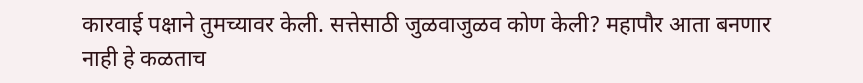कारवाई पक्षाने तुमच्यावर केली. सत्तेसाठी जुळवाजुळव कोण केली? महापौर आता बनणार नाही हे कळताच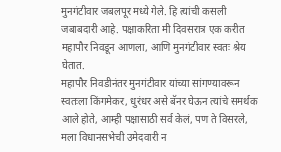मुनगंटीवार जबलपूर मध्ये गेले. हि त्यांची कसली जबाबदारी आहे. पक्षाकरिता मी दिवसरात्र एक करीत महापौर निवडून आणला, आणि मुनगंटीवार स्वतः श्रेय घेतात.
महापौर निवडीनंतर मुनगंटीवार यांच्या सांगण्यावरून स्वतःला किंगमेकर, धुरंधर असे बॅनर घेऊन त्यांचे समर्थक आले होते, आम्ही पक्षासाठी सर्व केलं, पण ते विसरले, मला विधानसभेची उमेदवारी न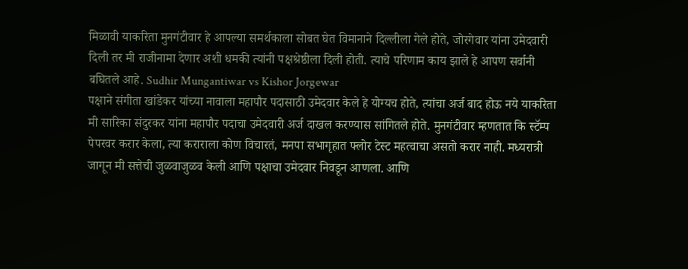मिळावी याकरिता मुनगंटीवार हे आपल्या समर्थकाला सोबत घेत विमानाने दिल्लीला गेले होते, जोरगेवार यांना उमेदवारी दिली तर मी राजीनामा देणार अशी धमकी त्यांनी पक्षश्रेष्ठीला दिली होती. त्याचे परिणाम काय झाले हे आपण सर्वानी बघितले आहे. Sudhir Mungantiwar vs Kishor Jorgewar
पक्षाने संगीता खांडेकर यांच्या नावाला महापौर पदासाठी उमेदवार केले हे योग्यच होते, त्यांचा अर्ज बाद होऊ नये याकरिता मी सारिका संदुरकर यांना महापौर पदाचा उमेदवारी अर्ज दाखल करण्यास सांगितले होते. मुनगंटीवार म्हणतात कि स्टॅम्प पेपरवर करार केला, त्या कराराला कोण विचारतं, मनपा सभागृहात फ्लोर टेस्ट महत्वाचा असतो करार नाही. मध्यरात्री जागून मी सत्तेची जुळवाजुळव केली आणि पक्षाचा उमेदवार निवडून आणला. आणि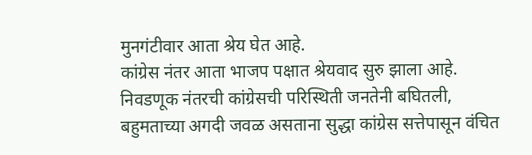मुनगंटीवार आता श्रेय घेत आहे.
कांग्रेस नंतर आता भाजप पक्षात श्रेयवाद सुरु झाला आहे. निवडणूक नंतरची कांग्रेसची परिस्थिती जनतेनी बघितली, बहुमताच्या अगदी जवळ असताना सुद्धा कांग्रेस सत्तेपासून वंचित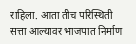राहिला. आता तीच परिस्थिती सत्ता आल्यावर भाजपात निर्माण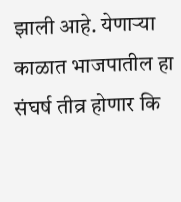झाली आहे. येणाऱ्या काळात भाजपातील हा संघर्ष तीव्र होणार कि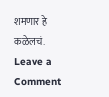शमणार हे कळेलचं.
Leave a Comment